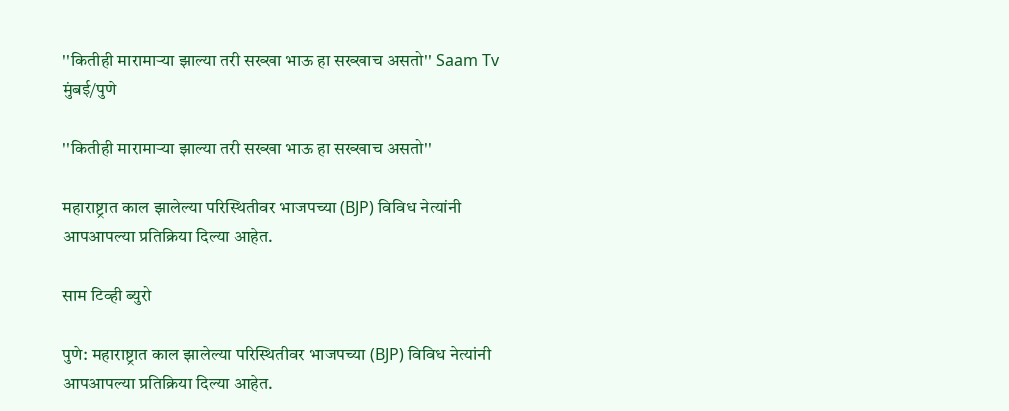''कितीही मारामाऱ्या झाल्या तरी सख्खा भाऊ हा सख्खाच असतो'' Saam Tv
मुंबई/पुणे

''कितीही मारामाऱ्या झाल्या तरी सख्खा भाऊ हा सख्खाच असतो''

महाराष्ट्रात काल झालेल्या परिस्थितीवर भाजपच्या (BJP) विविध नेत्यांनी आपआपल्या प्रतिक्रिया दिल्या आहेत.

साम टिव्ही ब्युरो

पुणे: महाराष्ट्रात काल झालेल्या परिस्थितीवर भाजपच्या (BJP) विविध नेत्यांनी आपआपल्या प्रतिक्रिया दिल्या आहेत.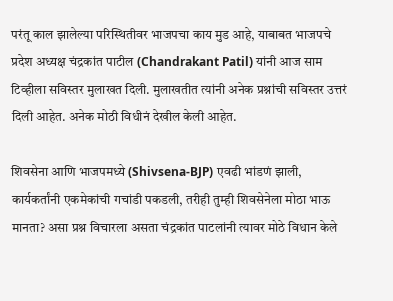परंतू काल झालेल्या परिस्थितीवर भाजपचा काय मुड आहे, याबाबत भाजपचे प्रदेश अध्यक्ष चंद्रकांत पाटील (Chandrakant Patil) यांनी आज साम टिव्हीला सविस्तर मुलाखत दिली. मुलाखतीत त्यांनी अनेक प्रश्नांची सविस्तर उत्तरं दिली आहेत. अनेक मोठी विधीनं देखील केली आहेत.

शिवसेना आणि भाजपमध्ये (Shivsena-BJP) एवढी भांडणं झाली, कार्यकर्तांनी एकमेकांची गचांडी पकडली, तरीही तुम्ही शिवसेनेला मोठा भाऊ मानता? असा प्रश्न विचारला असता चंद्रकांत पाटलांनी त्यावर मोठे विधान केले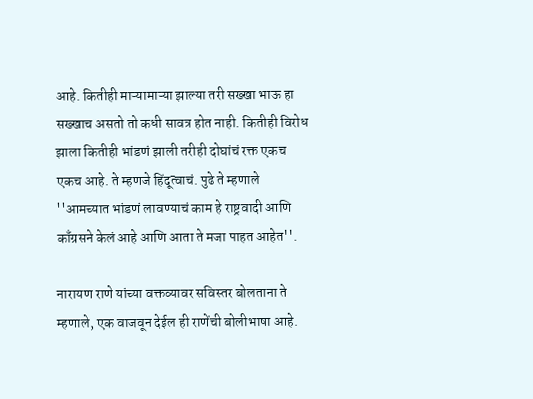आहे. कितीही माऱ्यामाऱ्या झाल्या तरी सख्खा भाऊ हा सख्खाच असतो तो कधी सावत्र होत नाही. कितीही विरोध झाला कितीही भांडणं झाली तरीही दोघांचं रक्त एकच एकच आहे. ते म्हणजे हिंदूत्वाचं. पुढे ते म्हणाले ''आमच्यात भांडणं लावण्याचं काम हे राष्ट्रवादी आणि काँग्रसने केलं आहे आणि आता ते मजा पाहत आहेत''.

नारायण राणे यांच्या वक्तव्यावर सविस्तर बोलताना ते म्हणाले, एक वाजवून देईल ही राणेंची बोलीभाषा आहे.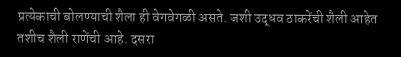प्रत्येकाची बोलण्याची शैला ही वेगवेगळी असते. जशी उद्धव ठाकरेंची शैली आहेत तशीच शैली राणेंची आहे. दसरा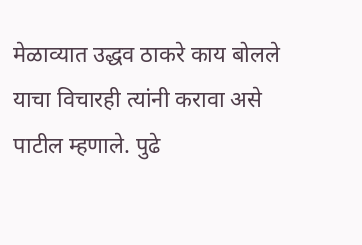मेळाव्यात उद्धव ठाकरे काय बोलले याचा विचारही त्यांनी करावा असे पाटील म्हणाले. पुढे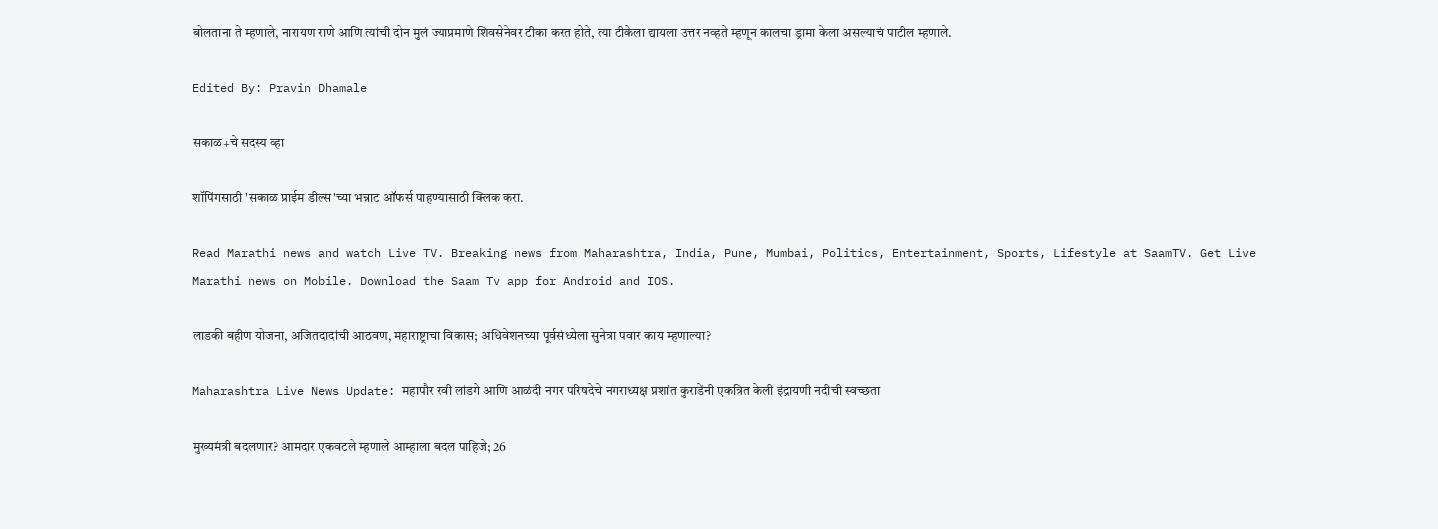बोलताना ते म्हणाले, नारायण राणे आणि त्यांची दोन मुलं ज्याप्रमाणे शिवसेनेवर टीका करत होते, त्या टीकेला द्यायला उत्तर नव्हते म्हणून कालचा ड्रामा केला असल्याचं पाटील म्हणाले.

Edited By: Pravin Dhamale

सकाळ+चे सदस्य व्हा

शॉपिंगसाठी 'सकाळ प्राईम डील्स'च्या भन्नाट ऑफर्स पाहण्यासाठी क्लिक करा.

Read Marathi news and watch Live TV. Breaking news from Maharashtra, India, Pune, Mumbai, Politics, Entertainment, Sports, Lifestyle at SaamTV. Get Live Marathi news on Mobile. Download the Saam Tv app for Android and IOS.

लाडकी बहीण योजना, अजितदादांची आठवण, महाराष्ट्राचा विकास; अधिवेशनच्या पूर्वसंध्येला सुनेत्रा पवार काय म्हणाल्या?

Maharashtra Live News Update: महापौर रवी लांडगे आणि आळंदी नगर परिषदेचे नगराध्यक्ष प्रशांत कुराडेंनी एकत्रित केली इंद्रायणी नदीची स्वच्छता

मुख्यमंत्री बदलणार? आमदार एकवटले म्हणाले आम्हाला बदल पाहिजे; 26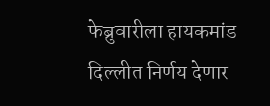फेब्रुवारीला हायकमांड दिल्लीत निर्णय देणार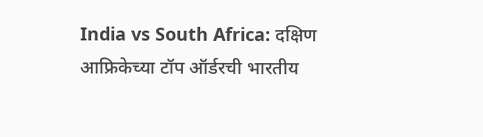India vs South Africa: दक्षिण आफ्रिकेच्या टॉप ऑर्डरची भारतीय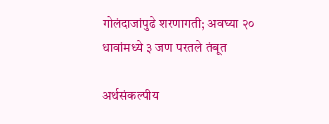गोलंदाजांपुढे शरणागती; अवघ्या २० धावांमध्ये ३ जण परतले तंबूत

अर्थसंकल्पीय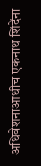अधिवेशनाआधीच एकनाथ शिंदेंना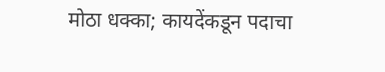मोठा धक्का; कायदेंकडून पदाचा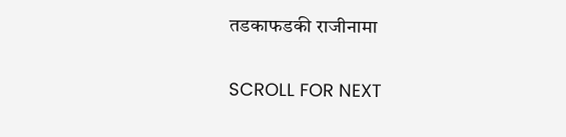तडकाफडकी राजीनामा

SCROLL FOR NEXT